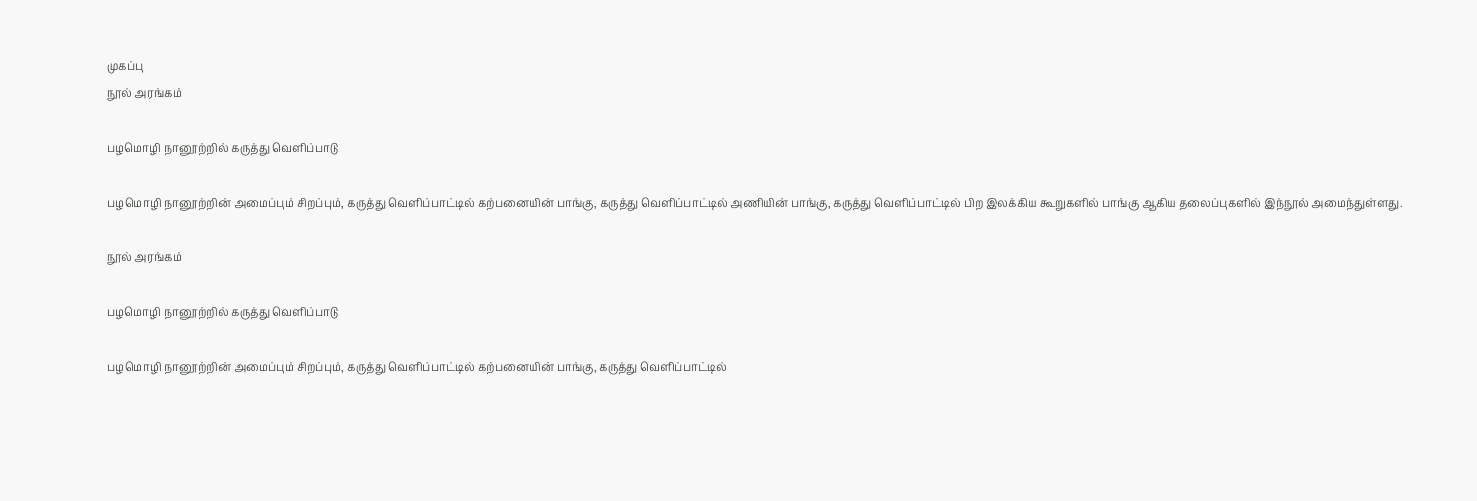முகப்பு
நூல் அரங்கம்

பழமொழி நானூற்றில் கருத்து வெளிப்பாடு

பழமொழி நானூற்றின் அமைப்பும் சிறப்பும், கருத்து வெளிப்பாட்டில் கற்பனையின் பாங்கு, கருத்து வெளிப்பாட்டில் அணியின் பாங்கு, கருத்து வெளிப்பாட்டில் பிற இலக்கிய கூறுகளில் பாங்கு ஆகிய தலைப்புகளில் இந்நூல் அமைந்துள்ளது.

நூல் அரங்கம்

பழமொழி நானூற்றில் கருத்து வெளிப்பாடு

பழமொழி நானூற்றின் அமைப்பும் சிறப்பும், கருத்து வெளிப்பாட்டில் கற்பனையின் பாங்கு, கருத்து வெளிப்பாட்டில்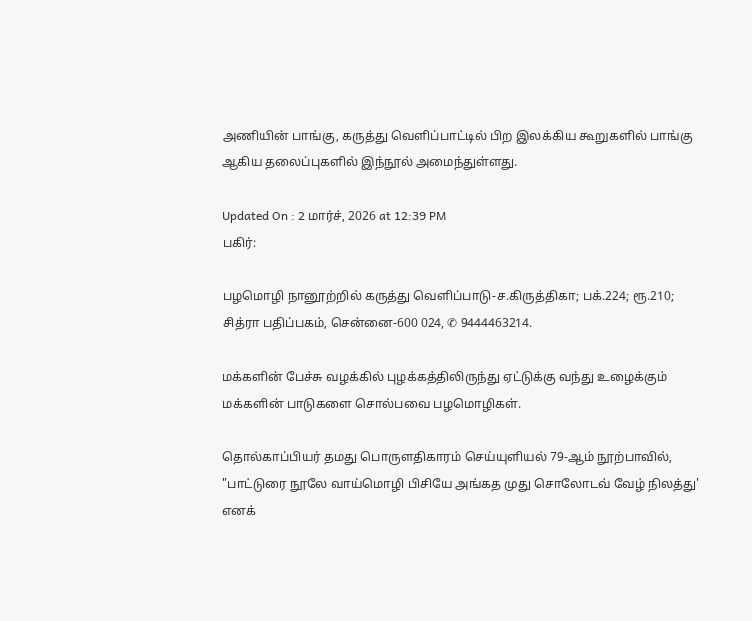அணியின் பாங்கு, கருத்து வெளிப்பாட்டில் பிற இலக்கிய கூறுகளில் பாங்கு ஆகிய தலைப்புகளில் இந்நூல் அமைந்துள்ளது.

Updated On : 2 மார்ச், 2026 at 12:39 PM
பகிர்:

பழமொழி நானூற்றில் கருத்து வெளிப்பாடு-ச.கிருத்திகா; பக்.224; ரூ.210; சித்ரா பதிப்பகம், சென்னை-600 024, ✆ 9444463214.

மக்களின் பேச்சு வழக்கில் புழக்கத்திலிருந்து ஏட்டுக்கு வந்து உழைக்கும் மக்களின் பாடுகளை சொல்பவை பழமொழிகள்.

தொல்காப்பியர் தமது பொருளதிகாரம் செய்யுளியல் 79-ஆம் நூற்பாவில், "பாட்டுரை நூலே வாய்மொழி பிசியே அங்கத முது சொலோடவ் வேழ் நிலத்து' எனக்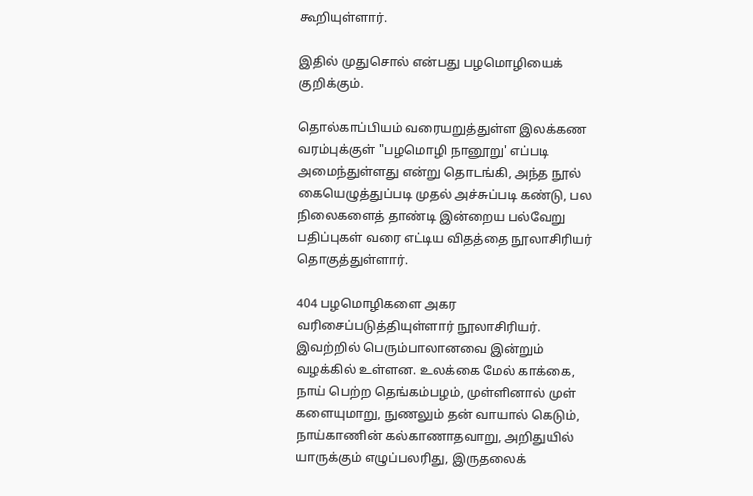கூறியுள்ளார்.

இதில் முதுசொல் என்பது பழமொழியைக் குறிக்கும்.

தொல்காப்பியம் வரையறுத்துள்ள இலக்கண வரம்புக்குள் "பழமொழி நானூறு' எப்படி அமைந்துள்ளது என்று தொடங்கி, அந்த நூல் கையெழுத்துப்படி முதல் அச்சுப்படி கண்டு, பல நிலைகளைத் தாண்டி இன்றைய பல்வேறு பதிப்புகள் வரை எட்டிய விதத்தை நூலாசிரியர் தொகுத்துள்ளார்.

404 பழமொழிகளை அகர வரிசைப்படுத்தியுள்ளார் நூலாசிரியர். இவற்றில் பெரும்பாலானவை இன்றும் வழக்கில் உள்ளன. உலக்கை மேல் காக்கை, நாய் பெற்ற தெங்கம்பழம், முள்ளினால் முள் களையுமாறு, நுணலும் தன் வாயால் கெடும், நாய்காணின் கல்காணாதவாறு, அறிதுயில் யாருக்கும் எழுப்பலரிது, இருதலைக்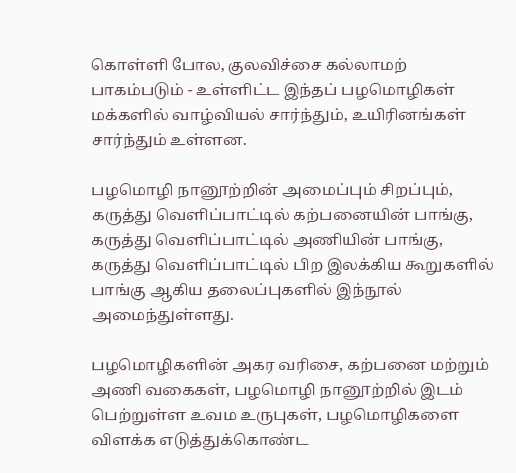கொள்ளி போல, குலவிச்சை கல்லாமற் பாகம்படும் - உள்ளிட்ட இந்தப் பழமொழிகள் மக்களில் வாழ்வியல் சார்ந்தும், உயிரினங்கள் சார்ந்தும் உள்ளன.

பழமொழி நானூற்றின் அமைப்பும் சிறப்பும், கருத்து வெளிப்பாட்டில் கற்பனையின் பாங்கு, கருத்து வெளிப்பாட்டில் அணியின் பாங்கு, கருத்து வெளிப்பாட்டில் பிற இலக்கிய கூறுகளில் பாங்கு ஆகிய தலைப்புகளில் இந்நூல் அமைந்துள்ளது.

பழமொழிகளின் அகர வரிசை, கற்பனை மற்றும் அணி வகைகள், பழமொழி நானூற்றில் இடம் பெற்றுள்ள உவம உருபுகள், பழமொழிகளை விளக்க எடுத்துக்கொண்ட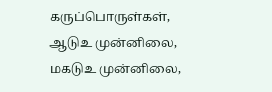கருப்பொருள்கள், ஆடுஉ முன்னிலை, மகடுஉ முன்னிலை,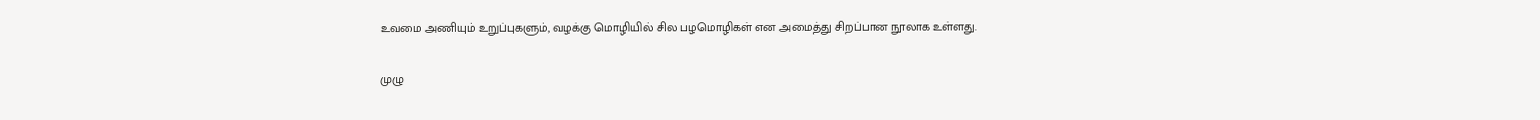உவமை அணியும் உறுப்புகளும், வழக்கு மொழியில் சில பழமொழிகள் என அமைத்து சிறப்பான நூலாக உள்ளது.

முழு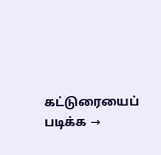கட்டுரையைப் படிக்க →